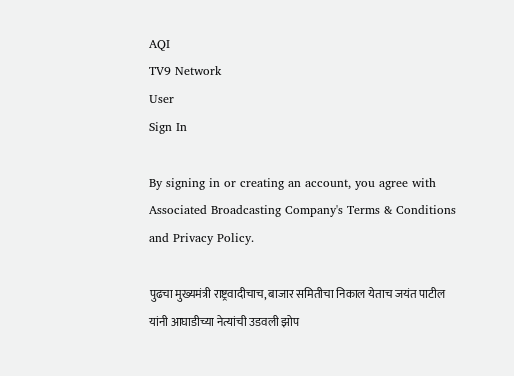AQI
TV9 Network
User
Sign In

By signing in or creating an account, you agree with Associated Broadcasting Company's Terms & Conditions and Privacy Policy.

पुढचा मुख्यमंत्री राष्ट्रवादीचाच, बाजार समितीचा निकाल येताच जयंत पाटील यांनी आघाडीच्या नेत्यांची उडवली झोप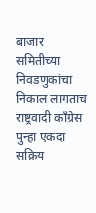बाजार समितीच्या निवडणुकांचा निकाल लागताच राष्ट्रवादी काँग्रेस पुन्हा एकदा सक्रिय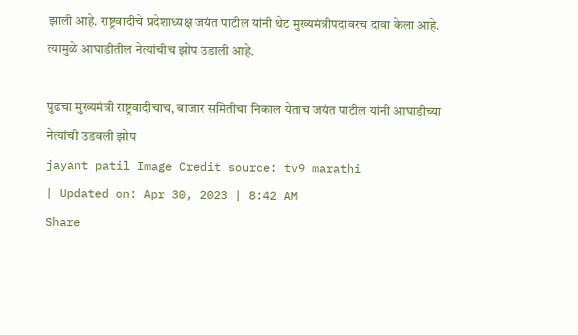झाली आहे. राष्ट्रवादीचे प्रदेशाध्यक्ष जयंत पाटील यांनी थेट मुख्यमंत्रीपदावरच दावा केला आहे. त्यामुळे आघाडीतील नेत्यांचीच झोप उडाली आहे.

पुढचा मुख्यमंत्री राष्ट्रवादीचाच, बाजार समितीचा निकाल येताच जयंत पाटील यांनी आघाडीच्या नेत्यांची उडवली झोप
jayant patil Image Credit source: tv9 marathi
| Updated on: Apr 30, 2023 | 8:42 AM
Share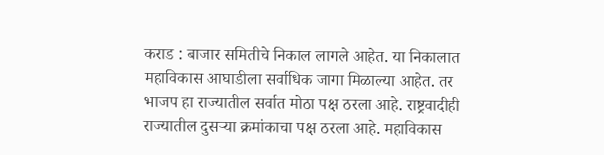कराड : बाजार समितीचे निकाल लागले आहेत. या निकालात महाविकास आघाडीला सर्वाधिक जागा मिळाल्या आहेत. तर भाजप हा राज्यातील सर्वात मोठा पक्ष ठरला आहे. राष्ट्रवादीही राज्यातील दुसऱ्या क्रमांकाचा पक्ष ठरला आहे. महाविकास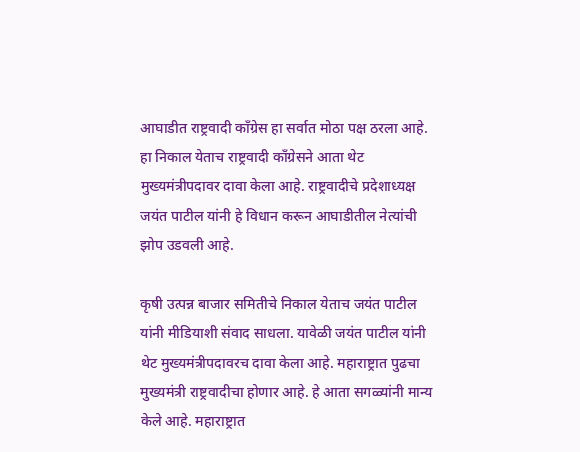आघाडीत राष्ट्रवादी काँग्रेस हा सर्वात मोठा पक्ष ठरला आहे. हा निकाल येताच राष्ट्रवादी काँग्रेसने आता थेट मुख्यमंत्रीपदावर दावा केला आहे. राष्ट्रवादीचे प्रदेशाध्यक्ष जयंत पाटील यांनी हे विधान करून आघाडीतील नेत्यांची झोप उडवली आहे.

कृषी उत्पन्न बाजार समितीचे निकाल येताच जयंत पाटील यांनी मीडियाशी संवाद साधला. यावेळी जयंत पाटील यांनी थेट मुख्यमंत्रीपदावरच दावा केला आहे. महाराष्ट्रात पुढचा मुख्यमंत्री राष्ट्रवादीचा होणार आहे. हे आता सगळ्यांनी मान्य केले आहे. महाराष्ट्रात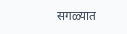सगळ्यात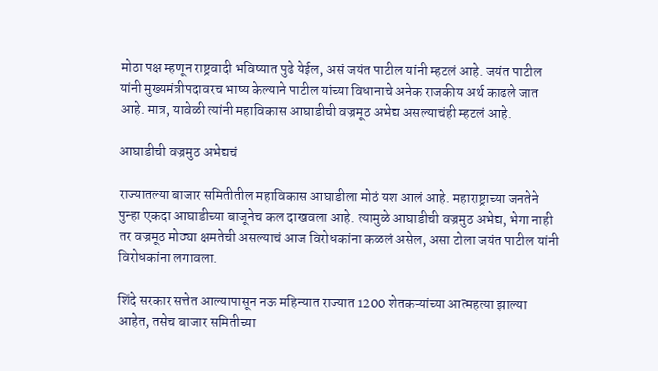मोठा पक्ष म्हणून राष्ट्रवादी भविष्यात पुढे येईल, असं जयंत पाटील यांनी म्हटलं आहे. जयंत पाटील यांनी मुख्यमंत्रीपदावरच भाष्य केल्याने पाटील यांच्या विधानाचे अनेक राजकीय अर्थ काढले जात आहे. मात्र, यावेळी त्यांनी महाविकास आघाडीची वज्रमूठ अभेद्य असल्याचंही म्हटलं आहे.

आघाडीची वज्रमुठ अभेद्यचं

राज्यातल्या बाजार समितीतील महाविकास आघाडीला मोठं यश आलं आहे. महाराष्ट्राच्या जनतेने पुन्हा एकदा आघाडीच्या बाजूनेच कल दाखवला आहे. त्यामुळे आघाडीची वज्रमुठ अभेद्य, भेगा नाही तर वज्रमूठ मोठ्या क्षमतेची असल्याचं आज विरोधकांना कळलं असेल, असा टोला जयंत पाटील यांनी विरोधकांना लगावला.

शिंदे सरकार सत्तेत आल्यापासून नऊ महिन्यात राज्यात 1200 शेतकऱ्यांच्या आत्महत्या झाल्या आहेत, तसेच बाजार समितीच्या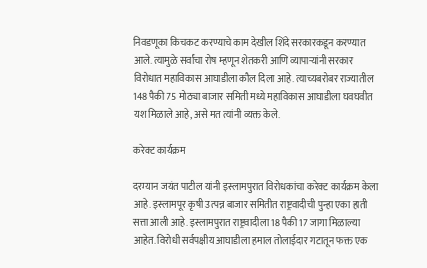निवडणूका किचकट करण्याचे काम देखील शिंदे सरकारकडून करण्यात आले. त्यामुळे सर्वांचा रोष म्हणून शेतकरी आणि व्यापाऱ्यांनी सरकार विरोधात महाविकास आघाडीला कौल दिला आहे. त्याच्यबरोबर राज्यातील 148 पैकी 75 मोठ्या बाजार समिती मध्ये महाविकास आघाडीला घवघवीत यश मिळाले आहे, असे मत त्यांनी व्यक्त केले.

करेक्ट कार्यक्रम

दरम्यान जयंत पाटील यांनी इस्लामपुरात विरोधकांचा करेक्ट कार्यक्रम केला आहे. इस्लामपूर कृषी उत्पन्न बाजार समितीत राष्ट्रवादीची पुन्हा एका हाती सत्ता आली आहे. इस्लामपुरात राष्ट्रवादीला 18 पैकी 17 जागा मिळाल्या आहेत. विरोधी सर्वपक्षीय आघाडीला हमाल तोलाईदार गटातून फक्त एक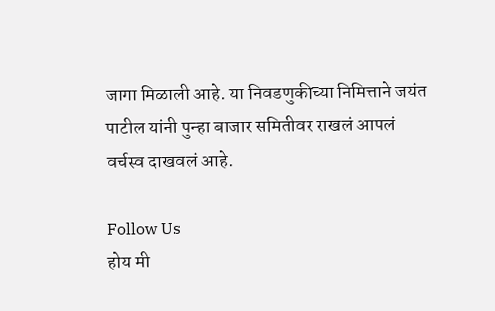जागा मिळाली आहे. या निवडणुकीच्या निमित्ताने जयंत पाटील यांनी पुन्हा बाजार समितीवर राखलं आपलं वर्चस्व दाखवलं आहे.

Follow Us
होय मी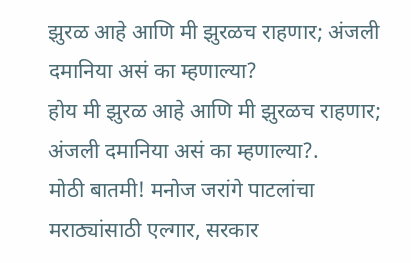झुरळ आहे आणि मी झुरळच राहणार; अंजली दमानिया असं का म्हणाल्या?
होय मी झुरळ आहे आणि मी झुरळच राहणार; अंजली दमानिया असं का म्हणाल्या?.
मोठी बातमी! मनोज जरांगे पाटलांचा मराठ्यांसाठी एल्गार, सरकार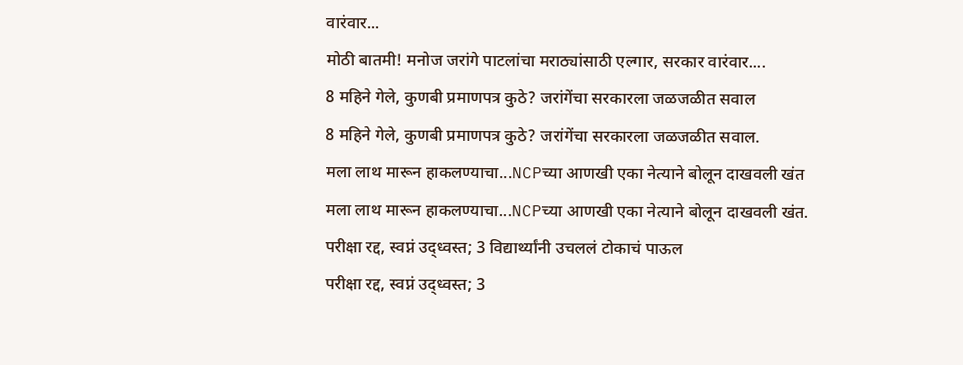वारंवार...
मोठी बातमी! मनोज जरांगे पाटलांचा मराठ्यांसाठी एल्गार, सरकार वारंवार....
8 महिने गेले, कुणबी प्रमाणपत्र कुठे? जरांगेंचा सरकारला जळजळीत सवाल
8 महिने गेले, कुणबी प्रमाणपत्र कुठे? जरांगेंचा सरकारला जळजळीत सवाल.
मला लाथ मारून हाकलण्याचा...NCPच्या आणखी एका नेत्याने बोलून दाखवली खंत
मला लाथ मारून हाकलण्याचा...NCPच्या आणखी एका नेत्याने बोलून दाखवली खंत.
परीक्षा रद्द, स्वप्नं उद्ध्वस्त; 3 विद्यार्थ्यांनी उचललं टोकाचं पाऊल
परीक्षा रद्द, स्वप्नं उद्ध्वस्त; 3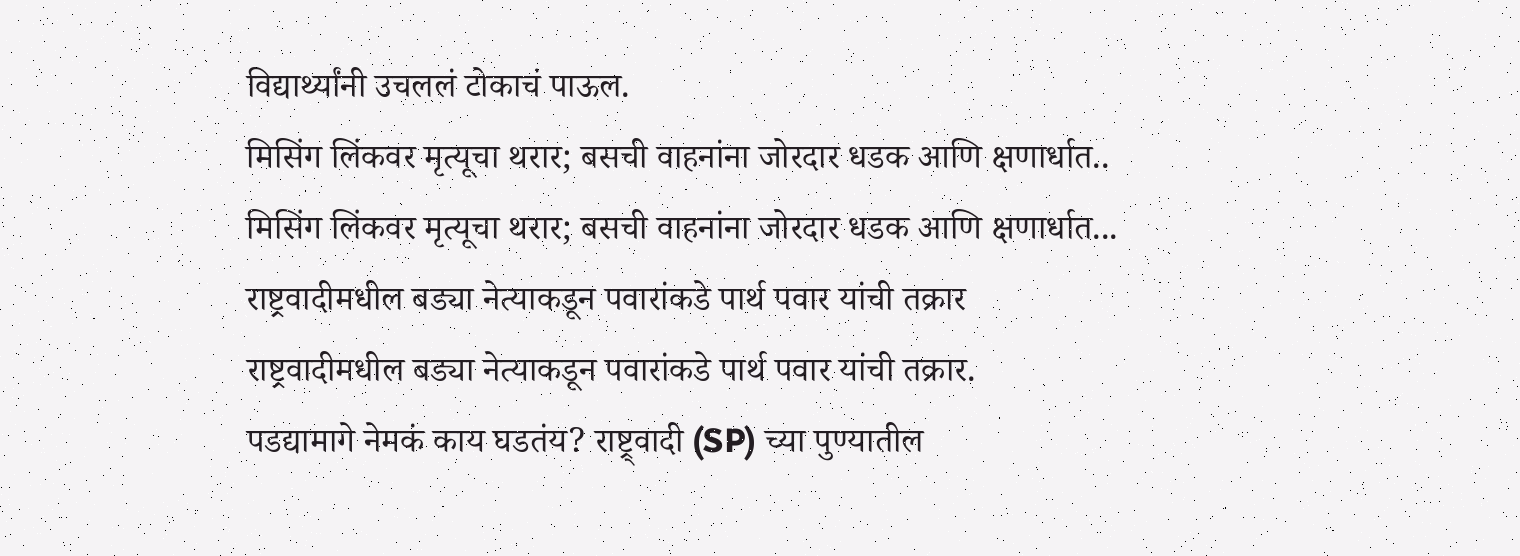विद्यार्थ्यांनी उचललं टोकाचं पाऊल.
मिसिंग लिंकवर मृत्यूचा थरार; बसची वाहनांना जोरदार धडक आणि क्षणार्धात..
मिसिंग लिंकवर मृत्यूचा थरार; बसची वाहनांना जोरदार धडक आणि क्षणार्धात...
राष्ट्रवादीमधील बड्या नेत्याकडून पवारांकडे पार्थ पवार यांची तक्रार
राष्ट्रवादीमधील बड्या नेत्याकडून पवारांकडे पार्थ पवार यांची तक्रार.
पडद्यामागे नेमकं काय घडतंय? राष्ट्र्वादी (SP) च्या पुण्यातील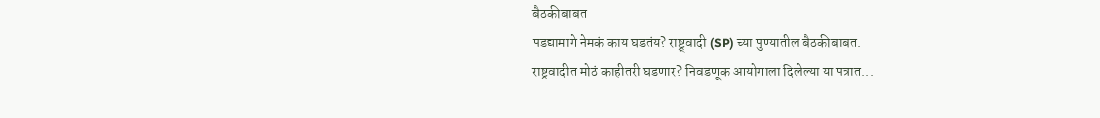बैठकीबाबत
पडद्यामागे नेमकं काय घडतंय? राष्ट्र्वादी (SP) च्या पुण्यातील बैठकीबाबत.
राष्ट्रवादीत मोठं काहीतरी घडणार? निवडणूक आयोगाला दिलेल्या या पत्रात...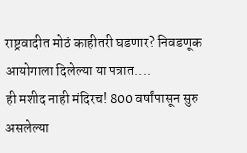राष्ट्रवादीत मोठं काहीतरी घडणार? निवडणूक आयोगाला दिलेल्या या पत्रात....
ही मशीद नाही मंदिरच! 800 वर्षांपासून सुरु असलेल्या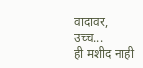वादावर, उच्च...
ही मशीद नाही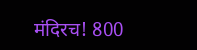मंदिरच! 800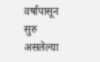वर्षांपासून सुरु असलेल्या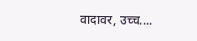वादावर, उच्च....